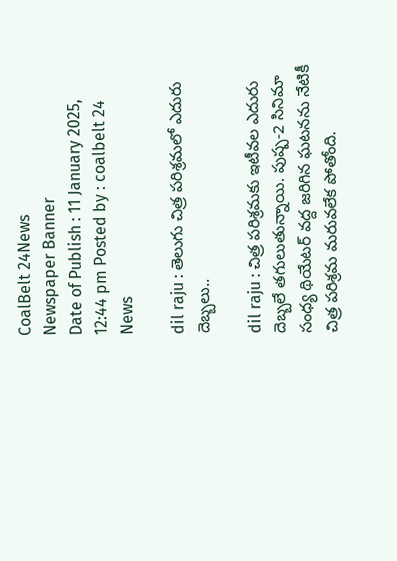CoalBelt 24News
Newspaper Banner
Date of Publish : 11 January 2025, 12:44 pm Posted by : coalbelt 24 News

dil raju : తెలుగు చిత్ర పరిశ్రమలో ఎదురు దెబ్బలు..

dil raju : చిత్ర పరిశ్రమకు ఇటీవల ఎదురు దెబ్బలే తగులుతున్నాయి. పుష్ప-2 సినిమా సంధ్య థియేటర్ వద్ద జరిగిన ఘటనను నేటికీ చిత్ర పరిశ్రమ మరువలేక పోతోంది.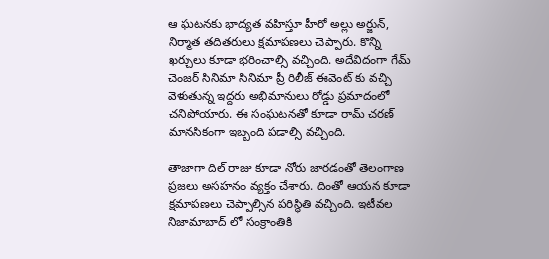ఆ ఘటనకు భాద్యత వహిస్తూ హీరో అల్లు అర్జున్, నిర్మాత తదితరులు క్షమాపణలు చెప్పారు. కొన్ని ఖర్చులు కూడా భరించాల్సి వచ్చింది. అదేవిదంగా గేమ్ చెంజర్ సినిమా సినిమా ప్రీ రిలీజ్ ఈవెంట్ కు వచ్చి వెళుతున్న ఇద్దరు అభిమానులు రోడ్డు ప్రమాదంలో చనిపోయారు. ఈ సంఘటనతో కూడా రామ్ చరణ్ మానసికంగా ఇబ్బంది పడాల్సి వచ్చింది.

తాజాగా దిల్ రాజు కూడా నోరు జారడంతో తెలంగాణ ప్రజలు అసహనం వ్యక్తం చేశారు. దింతో ఆయన కూడా క్షమాపణలు చెప్పాల్సిన పరిస్థితి వచ్చింది. ఇటీవల నిజామాబాద్ లో సంక్రాంతికి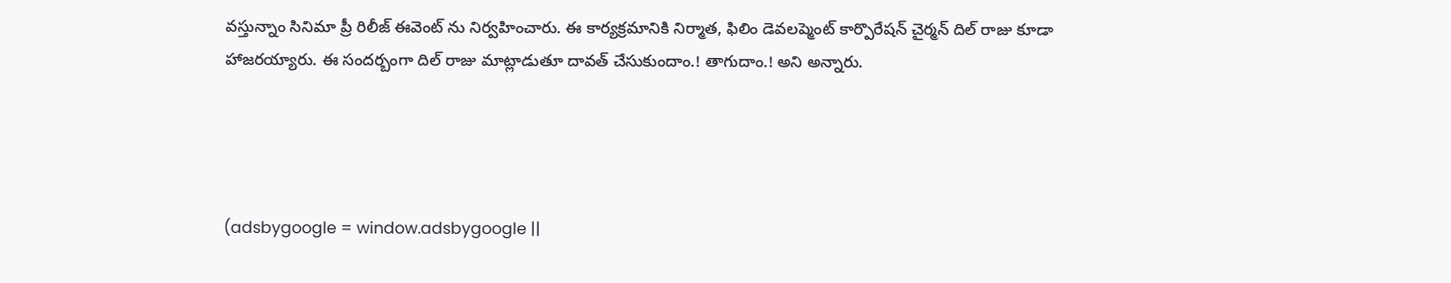వస్తున్నాం సినిమా ప్రీ రిలీజ్ ఈవెంట్ ను నిర్వహించారు. ఈ కార్యక్రమానికి నిర్మాత, ఫిలిం డెవలప్మెంట్ కార్పొరేషన్ చైర్మన్ దిల్ రాజు కూడా హాజరయ్యారు. ఈ సందర్బంగా దిల్ రాజు మాట్లాడుతూ దావత్ చేసుకుందాం.! తాగుదాం.! అని అన్నారు.




(adsbygoogle = window.adsbygoogle ||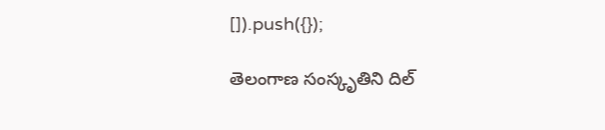[]).push({});

తెలంగాణ సంస్కృతిని దిల్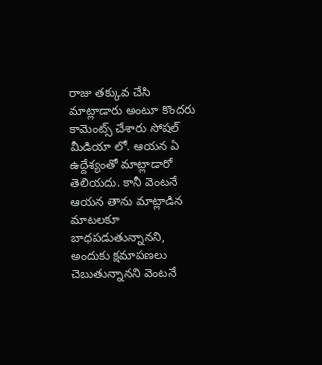రాజు తక్కువ చేసి మాట్లాడారు అంటూ కొందరు కామెంట్స్ చేశారు సోషల్ మీడియా లో. ఆయన ఏ ఉద్దేశ్యంతో మాట్లాడారో తెలియదు. కానీ వెంటనే ఆయన తాను మాట్లాడిన మాటలకూ బాధపడుతున్నానని, అందుకు క్షమాపణలు చెబుతున్నానని వెంటనే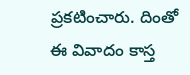ప్రకటించారు. దింతో ఈ వివాదం కాస్త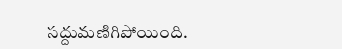సద్దుమణిగిపోయింది.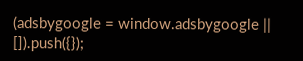(adsbygoogle = window.adsbygoogle || []).push({});